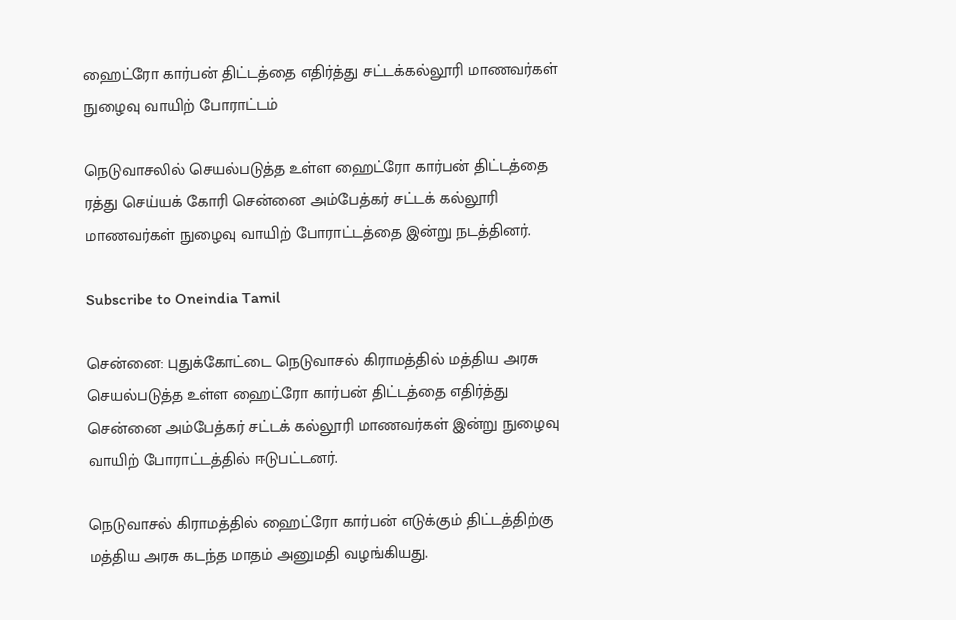ஹைட்ரோ கார்பன் திட்டத்தை எதிர்த்து சட்டக்கல்லூரி மாணவர்கள் நுழைவு வாயிற் போராட்டம்

நெடுவாசலில் செயல்படுத்த உள்ள ஹைட்ரோ கார்பன் திட்டத்தை ரத்து செய்யக் கோரி சென்னை அம்பேத்கர் சட்டக் கல்லூரி மாணவர்கள் நுழைவு வாயிற் போராட்டத்தை இன்று நடத்தினர்.

Subscribe to Oneindia Tamil

சென்னை: புதுக்கோட்டை நெடுவாசல் கிராமத்தில் மத்திய அரசு செயல்படுத்த உள்ள ஹைட்ரோ கார்பன் திட்டத்தை எதிர்த்து சென்னை அம்பேத்கர் சட்டக் கல்லூரி மாணவர்கள் இன்று நுழைவு வாயிற் போராட்டத்தில் ஈடுபட்டனர்.

நெடுவாசல் கிராமத்தில் ஹைட்ரோ கார்பன் எடுக்கும் திட்டத்திற்கு மத்திய அரசு கடந்த மாதம் அனுமதி வழங்கியது.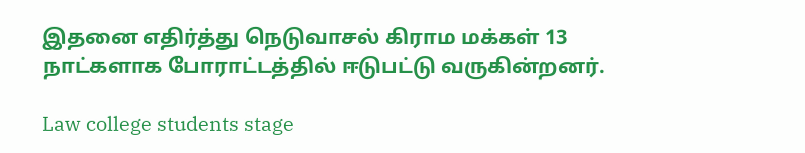இதனை எதிர்த்து நெடுவாசல் கிராம மக்கள் 13 நாட்களாக போராட்டத்தில் ஈடுபட்டு வருகின்றனர்.

Law college students stage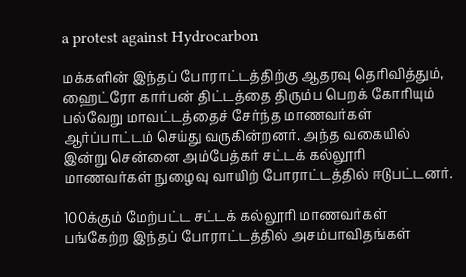a protest against Hydrocarbon

மக்களின் இந்தப் போராட்டத்திற்கு ஆதரவு தெரிவித்தும், ஹைட்ரோ கார்பன் திட்டத்தை திரும்ப பெறக் கோரியும் பல்வேறு மாவட்டத்தைச் சேர்ந்த மாணவர்கள் ஆர்ப்பாட்டம் செய்து வருகின்றனர். அந்த வகையில் இன்று சென்னை அம்பேத்கர் சட்டக் கல்லூரி மாணவர்கள் நுழைவு வாயிற் போராட்டத்தில் ஈடுபட்டனர்.

100க்கும் மேற்பட்ட சட்டக் கல்லூரி மாணவர்கள் பங்கேற்ற இந்தப் போராட்டத்தில் அசம்பாவிதங்கள்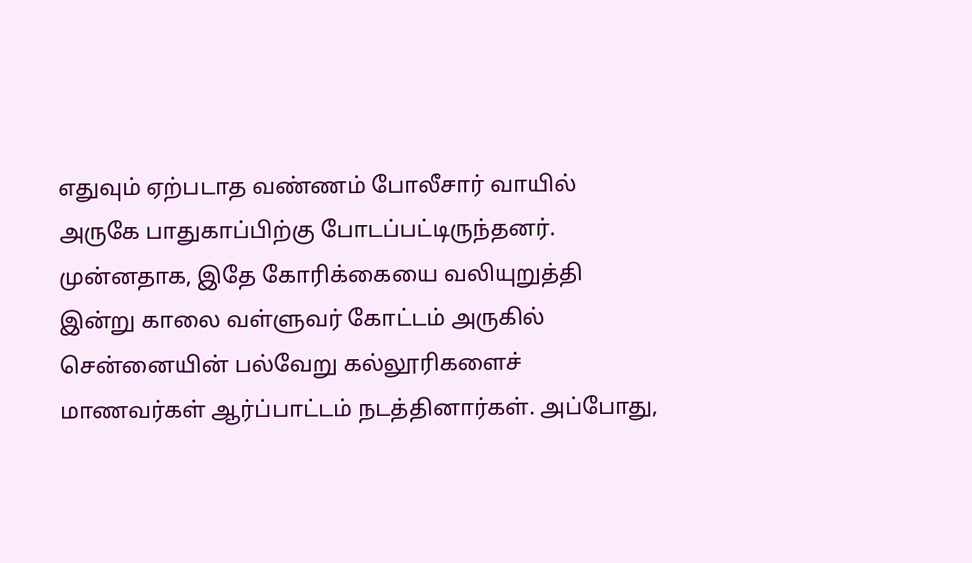எதுவும் ஏற்படாத வண்ணம் போலீசார் வாயில் அருகே பாதுகாப்பிற்கு போடப்பட்டிருந்தனர்.
முன்னதாக, இதே கோரிக்கையை வலியுறுத்தி இன்று காலை வள்ளுவர் கோட்டம் அருகில் சென்னையின் பல்வேறு கல்லூரிகளைச் மாணவர்கள் ஆர்ப்பாட்டம் நடத்தினார்கள். அப்போது,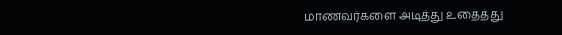மாணவர்களை அடித்து உதைத்து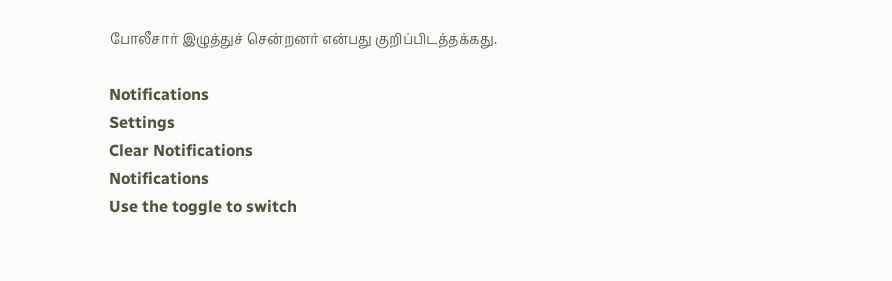போலீசார் இழுத்துச் சென்றனர் என்பது குறிப்பிடத்தக்கது.

Notifications
Settings
Clear Notifications
Notifications
Use the toggle to switch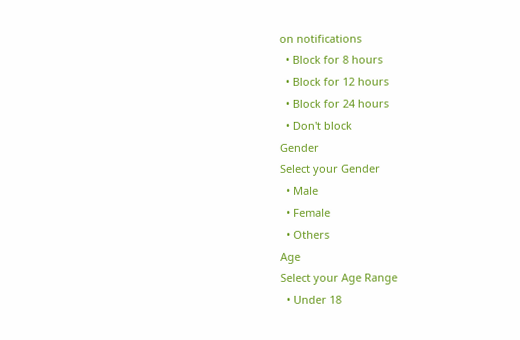on notifications
  • Block for 8 hours
  • Block for 12 hours
  • Block for 24 hours
  • Don't block
Gender
Select your Gender
  • Male
  • Female
  • Others
Age
Select your Age Range
  • Under 18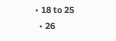• 18 to 25
  • 26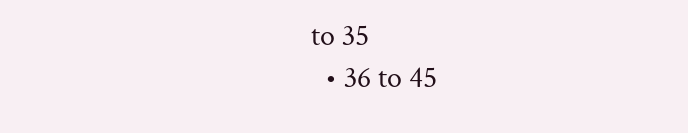to 35
  • 36 to 45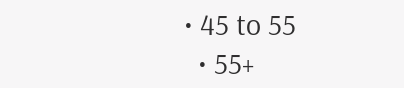• 45 to 55
  • 55+